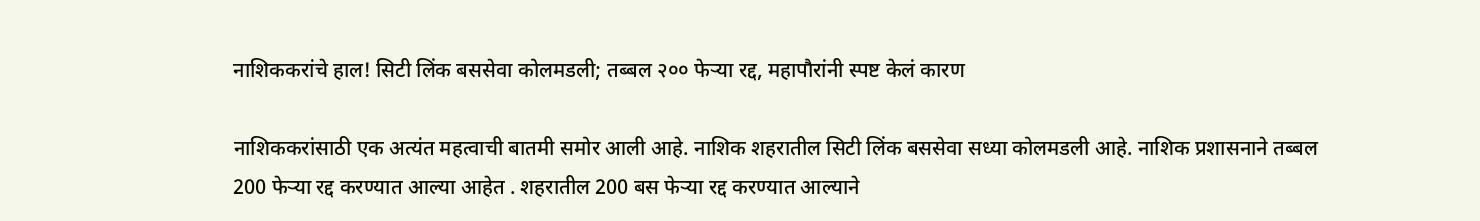नाशिककरांचे हाल! सिटी लिंक बससेवा कोलमडली; तब्बल २०० फेऱ्या रद्द, महापौरांनी स्पष्ट केलं कारण

नाशिककरांसाठी एक अत्यंत महत्वाची बातमी समोर आली आहे. नाशिक शहरातील सिटी लिंक बससेवा सध्या कोलमडली आहे. नाशिक प्रशासनाने तब्बल 200 फेऱ्या रद्द करण्यात आल्या आहेत . शहरातील 200 बस फेऱ्या रद्द करण्यात आल्याने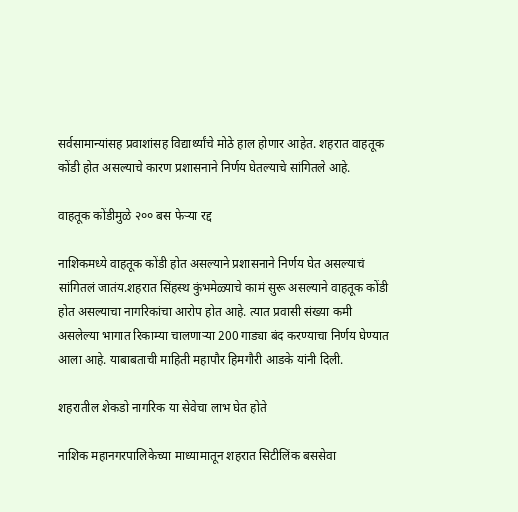सर्वसामान्यांसह प्रवाशांसह विद्यार्थ्यांचे मोठे हाल होणार आहेत. शहरात वाहतूक कोंडी होत असल्याचे कारण प्रशासनाने निर्णय घेतल्याचे सांगितले आहे.

वाहतूक कोंडीमुळे २०० बस फेऱ्या रद्द

नाशिकमध्ये वाहतूक कोंडी होत असल्याने प्रशासनाने निर्णय घेत असल्याचं सांगितलं जातंय.शहरात सिंहस्थ कुंभमेळ्याचे कामं सुरू असल्याने वाहतूक कोंडी होत असल्याचा नागरिकांचा आरोप होत आहे. त्यात प्रवासी संख्या कमी असलेल्या भागात रिकाम्या चालणाऱ्या 200 गाड्या बंद करण्याचा निर्णय घेण्यात आला आहे. याबाबताची माहिती महापौर हिमगौरी आडके यांनी दिली.

शहरातील शेकडो नागरिक या सेवेचा लाभ घेत होते

नाशिक महानगरपालिकेच्या माध्यामातून शहरात सिटीलिंक बससेवा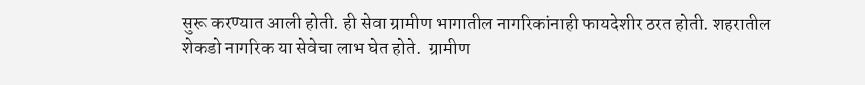सुरू करण्यात आली होती. ही सेवा ग्रामीण भागातील नागरिकांनाही फायदेशीर ठरत होती. शहरातील शेकडो नागरिक या सेवेचा लाभ घेत होते.  ग्रामीण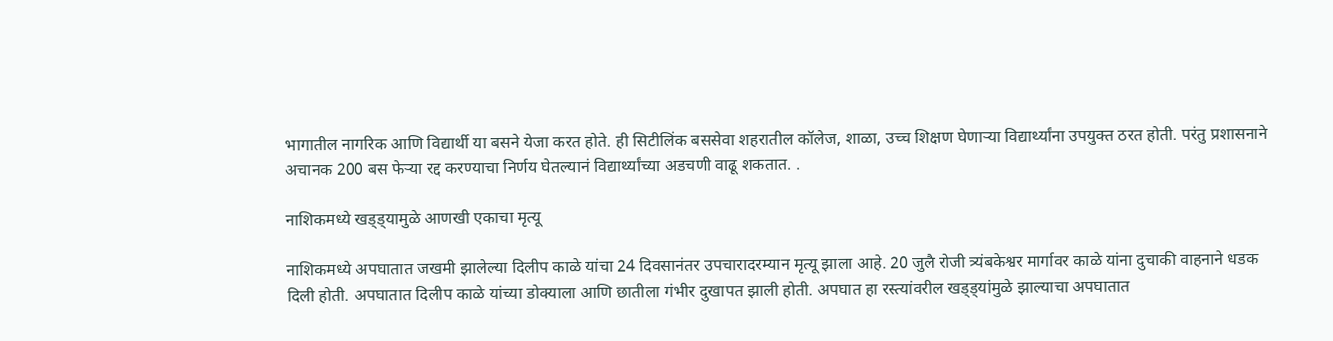भागातील नागरिक आणि विद्यार्थी या बसने येजा करत होते. ही सिटीलिंक बससेवा शहरातील कॉलेज, शाळा, उच्च शिक्षण घेणार्‍या विद्यार्थ्यांना उपयुक्त ठरत होती. परंतु प्रशासनाने अचानक 200 बस फेऱ्या रद्द करण्याचा निर्णय घेतल्यानं विद्यार्थ्यांच्या अडचणी वाढू शकतात. .

नाशिकमध्ये खड्ड्यामुळे आणखी एकाचा मृत्यू

नाशिकमध्ये अपघातात जखमी झालेल्या दिलीप काळे यांचा 24 दिवसानंतर उपचारादरम्यान मृत्यू झाला आहे. 20 जुलै रोजी त्र्यंबकेश्वर मार्गावर काळे यांना दुचाकी वाहनाने धडक दिली होती. अपघातात दिलीप काळे यांच्या डोक्याला आणि छातीला गंभीर दुखापत झाली होती. अपघात हा रस्त्यांवरील खड्ड्यांमुळे झाल्याचा अपघातात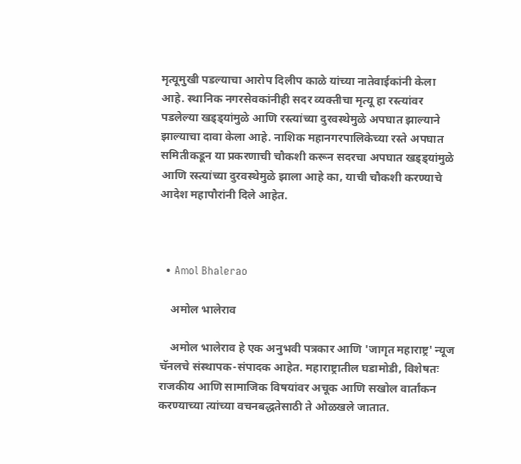मृत्यूमुखी पडल्याचा आरोप दिलीप काळे यांच्या नातेवाईकांनी केला आहे. स्थानिक नगरसेवकांनीही सदर व्यक्तीचा मृत्यू हा रस्त्यांवर पडलेल्या खड्ड्यांमुळे आणि रस्त्यांच्या दुरवस्थेमुळे अपघात झाल्याने झाल्याचा दावा केला आहे. नाशिक महानगरपालिकेच्या रस्ते अपघात समितीकडून या प्रकरणाची चौकशी करून सदरचा अपघात खड्ड्यांमुळे आणि रस्त्यांच्या दुरवस्थेमुळे झाला आहे का, याची चौकशी करण्याचे आदेश महापौरांनी दिले आहेत.



  • Amol Bhalerao

    अमोल भालेराव

    अमोल भालेराव हे एक अनुभवी पत्रकार आणि 'जागृत महाराष्ट्र' न्यूज चॅनलचे संस्थापक-संपादक आहेत. महाराष्ट्रातील घडामोडी, विशेषतः राजकीय आणि सामाजिक विषयांवर अचूक आणि सखोल वार्तांकन करण्याच्या त्यांच्या वचनबद्धतेसाठी ते ओळखले जातात.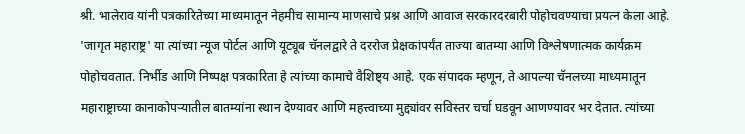श्री. भालेराव यांनी पत्रकारितेच्या माध्यमातून नेहमीच सामान्य माणसाचे प्रश्न आणि आवाज सरकारदरबारी पोहोचवण्याचा प्रयत्न केला आहे. 'जागृत महाराष्ट्र' या त्यांच्या न्यूज पोर्टल आणि यूट्यूब चॅनलद्वारे ते दररोज प्रेक्षकांपर्यंत ताज्या बातम्या आणि विश्लेषणात्मक कार्यक्रम पोहोचवतात. निर्भीड आणि निष्पक्ष पत्रकारिता हे त्यांच्या कामाचे वैशिष्ट्य आहे. एक संपादक म्हणून, ते आपल्या चॅनलच्या माध्यमातून महाराष्ट्राच्या कानाकोपऱ्यातील बातम्यांना स्थान देण्यावर आणि महत्त्वाच्या मुद्द्यांवर सविस्तर चर्चा घडवून आणण्यावर भर देतात. त्यांच्या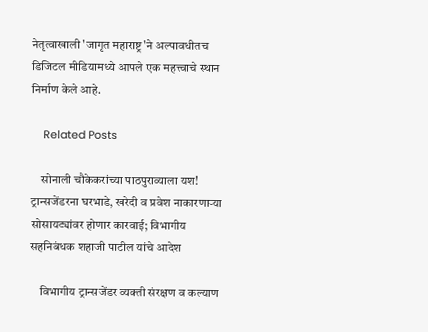नेतृत्वाखाली 'जागृत महाराष्ट्र'ने अल्पावधीतच डिजिटल मीडियामध्ये आपले एक महत्त्वाचे स्थान निर्माण केले आहे.

    Related Posts

    सोनाली चौकेकरांच्या पाठपुराव्याला यश! ट्रान्सजेंडरना घरभाडे, खरेदी व प्रवेश नाकारणाऱ्या सोसायट्यांवर होणार कारवाई; विभागीय सहनिबंधक शहाजी पाटील यांचे आदेश

    विभागीय ट्रान्सजेंडर व्यक्ती संरक्षण व कल्याण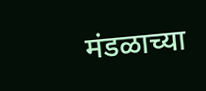मंडळाच्या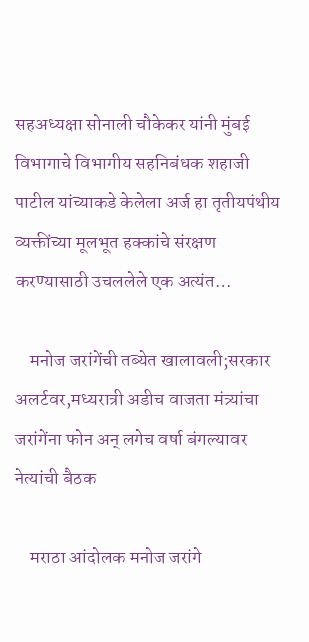सहअध्यक्षा सोनाली चौकेकर यांनी मुंबई विभागाचे विभागीय सहनिबंधक शहाजी पाटील यांच्याकडे केलेला अर्ज हा तृतीयपंथीय व्यक्तींच्या मूलभूत हक्कांचे संरक्षण करण्यासाठी उचललेले एक अत्यंत…

    मनोज जरांगेंची तब्येत खालावली;सरकार अलर्टवर,मध्यरात्री अडीच वाजता मंत्र्यांचा जरांगेंना फोन अन् लगेच वर्षा बंगल्यावर नेत्यांची बैठक

    मराठा आंदोलक मनोज जरांगे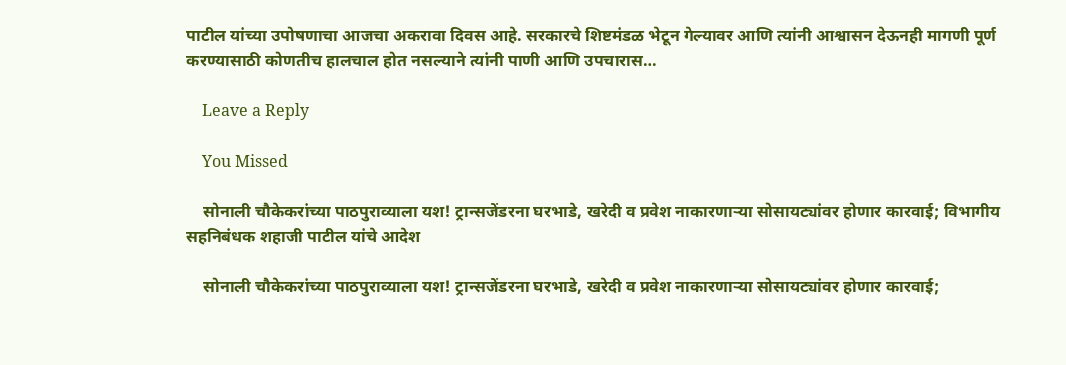पाटील यांच्या उपोषणाचा आजचा अकरावा दिवस आहे. सरकारचे शिष्टमंडळ भेटून गेल्यावर आणि त्यांनी आश्वासन देऊनही मागणी पूर्ण करण्यासाठी कोणतीच हालचाल होत नसल्याने त्यांनी पाणी आणि उपचारास…

    Leave a Reply

    You Missed

    सोनाली चौकेकरांच्या पाठपुराव्याला यश! ट्रान्सजेंडरना घरभाडे, खरेदी व प्रवेश नाकारणाऱ्या सोसायट्यांवर होणार कारवाई; विभागीय सहनिबंधक शहाजी पाटील यांचे आदेश

    सोनाली चौकेकरांच्या पाठपुराव्याला यश! ट्रान्सजेंडरना घरभाडे, खरेदी व प्रवेश नाकारणाऱ्या सोसायट्यांवर होणार कारवाई;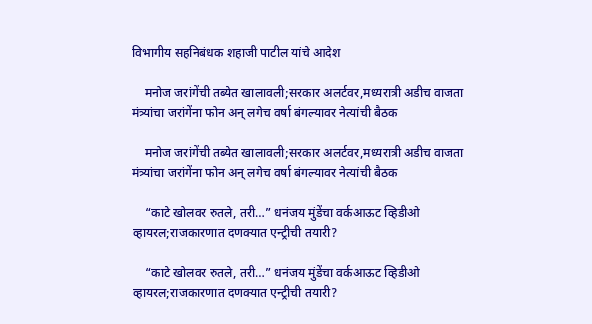विभागीय सहनिबंधक शहाजी पाटील यांचे आदेश

    मनोज जरांगेंची तब्येत खालावली;सरकार अलर्टवर,मध्यरात्री अडीच वाजता मंत्र्यांचा जरांगेंना फोन अन् लगेच वर्षा बंगल्यावर नेत्यांची बैठक

    मनोज जरांगेंची तब्येत खालावली;सरकार अलर्टवर,मध्यरात्री अडीच वाजता मंत्र्यांचा जरांगेंना फोन अन् लगेच वर्षा बंगल्यावर नेत्यांची बैठक

    “काटे खोलवर रुतले, तरी…” धनंजय मुंडेंचा वर्कआऊट व्हिडीओ व्हायरल;राजकारणात दणक्यात एन्ट्रीची तयारी?

    “काटे खोलवर रुतले, तरी…” धनंजय मुंडेंचा वर्कआऊट व्हिडीओ व्हायरल;राजकारणात दणक्यात एन्ट्रीची तयारी?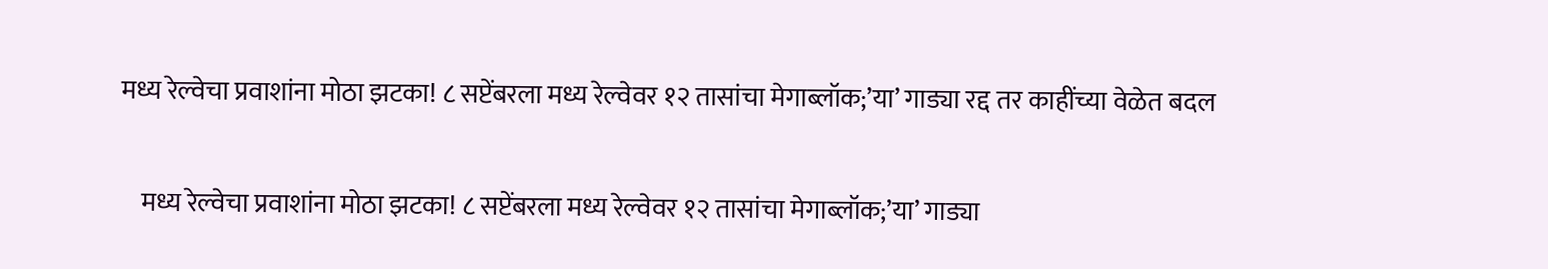मध्य रेल्वेचा प्रवाशांना मोठा झटका! ८ सप्टेंबरला मध्य रेल्वेवर १२ तासांचा मेगाब्लॉक;’या’ गाड्या रद्द तर काहींच्या वेळेत बदल

    मध्य रेल्वेचा प्रवाशांना मोठा झटका! ८ सप्टेंबरला मध्य रेल्वेवर १२ तासांचा मेगाब्लॉक;’या’ गाड्या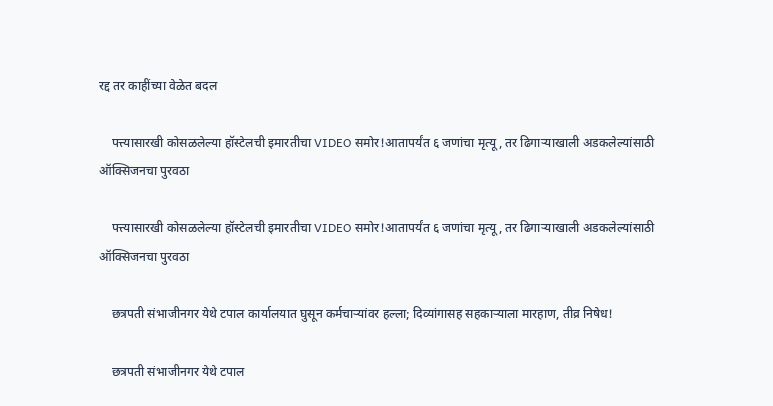रद्द तर काहींच्या वेळेत बदल

    पत्त्यासारखी कोसळलेल्या हॉस्टेलची इमारतीचा VIDEO समोर!आतापर्यंत ६ जणांचा मृत्यू, तर ढिगाऱ्याखाली अडकलेल्यांसाठी ऑक्सिजनचा पुरवठा

    पत्त्यासारखी कोसळलेल्या हॉस्टेलची इमारतीचा VIDEO समोर!आतापर्यंत ६ जणांचा मृत्यू, तर ढिगाऱ्याखाली अडकलेल्यांसाठी ऑक्सिजनचा पुरवठा

    छत्रपती संभाजीनगर येथे टपाल कार्यालयात घुसून कर्मचाऱ्यांवर हल्ला; दिव्यांगासह सहकाऱ्याला मारहाण, तीव्र निषेध!

    छत्रपती संभाजीनगर येथे टपाल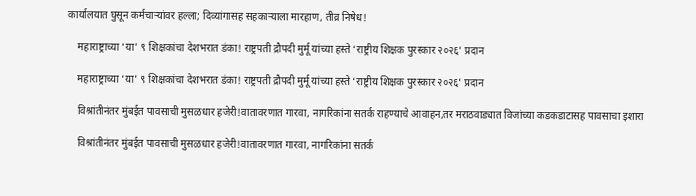कार्यालयात घुसून कर्मचाऱ्यांवर हल्ला; दिव्यांगासह सहकाऱ्याला मारहाण, तीव्र निषेध!

    महाराष्ट्राच्या ‘या’ ९ शिक्षकांचा देशभरात डंका! राष्ट्रपती द्रौपदी मुर्मू यांच्या हस्ते ‘राष्ट्रीय शिक्षक पुरस्कार २०२६’ प्रदान

    महाराष्ट्राच्या ‘या’ ९ शिक्षकांचा देशभरात डंका! राष्ट्रपती द्रौपदी मुर्मू यांच्या हस्ते ‘राष्ट्रीय शिक्षक पुरस्कार २०२६’ प्रदान

    विश्रांतीनंतर मुंबईत पावसाची मुसळधार हजेरी!वातावरणात गारवा, नागरिकांना सतर्क राहण्याचे आवाहन,तर मराठवाड्यात विजांच्या कडकडाटासह पावसाचा इशारा

    विश्रांतीनंतर मुंबईत पावसाची मुसळधार हजेरी!वातावरणात गारवा, नागरिकांना सतर्क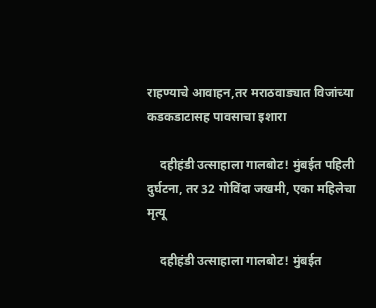राहण्याचे आवाहन,तर मराठवाड्यात विजांच्या कडकडाटासह पावसाचा इशारा

    दहीहंडी उत्साहाला गालबोट! मुंबईत पहिली दुर्घटना, तर 32 गोविंदा जखमी, एका महिलेचा मृत्यू

    दहीहंडी उत्साहाला गालबोट! मुंबईत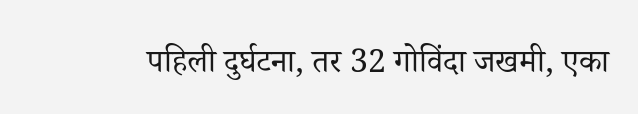पहिली दुर्घटना, तर 32 गोविंदा जखमी, एका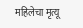महिलेचा मृत्यू